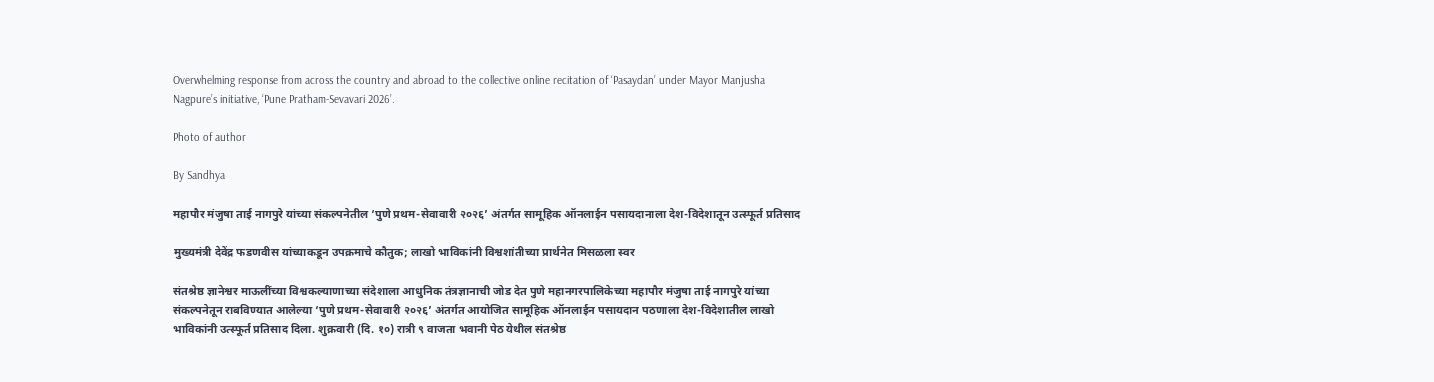Overwhelming response from across the country and abroad to the collective online recitation of ‘Pasaydan’ under Mayor Manjusha Nagpure’s initiative, ‘Pune Pratham-Sevavari 2026’.

Photo of author

By Sandhya

महापौर मंजुषा ताई नागपुरे यांच्या संकल्पनेतील ‘पुणे प्रथम-सेवावारी २०२६’ अंतर्गत सामूहिक ऑनलाईन पसायदानाला देश-विदेशातून उत्स्फूर्त प्रतिसाद

मुख्यमंत्री देवेंद्र फडणवीस यांच्याकडून उपक्रमाचे कौतुक; लाखो भाविकांनी विश्वशांतीच्या प्रार्थनेत मिसळला स्वर

संतश्रेष्ठ ज्ञानेश्वर माऊलींच्या विश्वकल्याणाच्या संदेशाला आधुनिक तंत्रज्ञानाची जोड देत पुणे महानगरपालिकेच्या महापौर मंजुषा ताई नागपुरे यांच्या संकल्पनेतून राबविण्यात आलेल्या ‘पुणे प्रथम-सेवावारी २०२६’ अंतर्गत आयोजित सामूहिक ऑनलाईन पसायदान पठणाला देश-विदेशातील लाखो भाविकांनी उत्स्फूर्त प्रतिसाद दिला. शुक्रवारी (दि. १०) रात्री ९ वाजता भवानी पेठ येथील संतश्रेष्ठ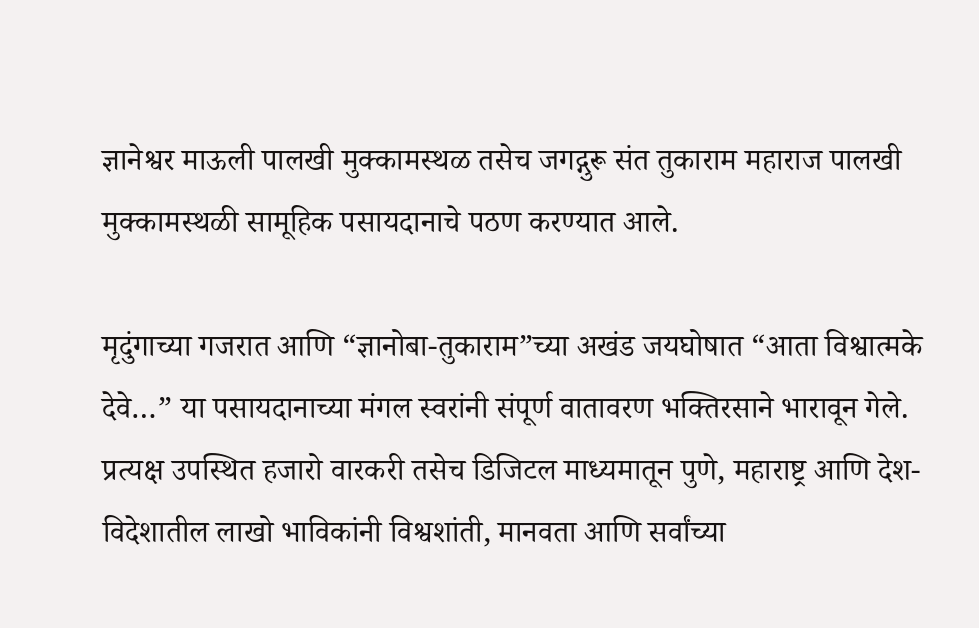ज्ञानेश्वर माऊली पालखी मुक्कामस्थळ तसेच जगद्गुरू संत तुकाराम महाराज पालखी मुक्कामस्थळी सामूहिक पसायदानाचे पठण करण्यात आले.

मृदुंगाच्या गजरात आणि “ज्ञानोबा-तुकाराम”च्या अखंड जयघोषात “आता विश्वात्मके देवे…” या पसायदानाच्या मंगल स्वरांनी संपूर्ण वातावरण भक्तिरसाने भारावून गेले. प्रत्यक्ष उपस्थित हजारो वारकरी तसेच डिजिटल माध्यमातून पुणे, महाराष्ट्र आणि देश-विदेशातील लाखो भाविकांनी विश्वशांती, मानवता आणि सर्वांच्या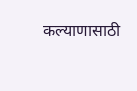कल्याणासाठी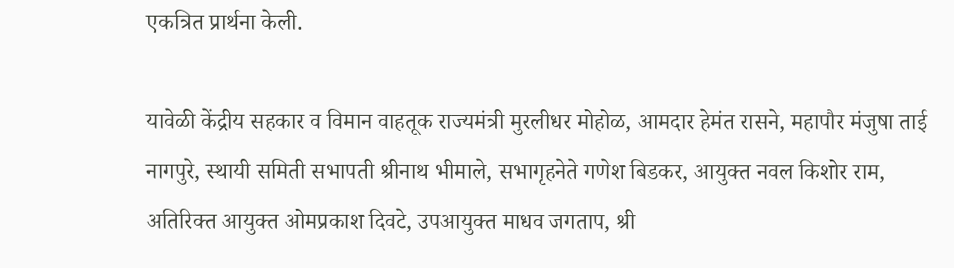एकत्रित प्रार्थना केली.

यावेळी केंद्रीय सहकार व विमान वाहतूक राज्यमंत्री मुरलीधर मोहोळ, आमदार हेमंत रासने, महापौर मंजुषा ताई नागपुरे, स्थायी समिती सभापती श्रीनाथ भीमाले, सभागृहनेते गणेश बिडकर, आयुक्त नवल किशोर राम, अतिरिक्त आयुक्त ओमप्रकाश दिवटे, उपआयुक्त माधव जगताप, श्री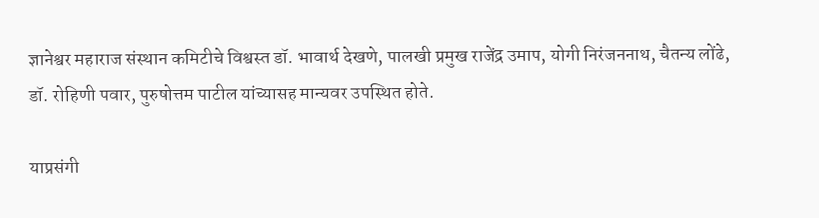ज्ञानेश्वर महाराज संस्थान कमिटीचे विश्वस्त डॉ. भावार्थ देखणे, पालखी प्रमुख राजेंद्र उमाप, योगी निरंजननाथ, चैतन्य लोंढे, डॉ. रोहिणी पवार, पुरुषोत्तम पाटील यांच्यासह मान्यवर उपस्थित होते.

याप्रसंगी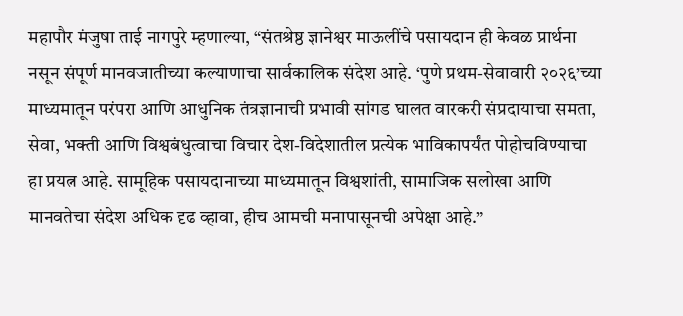महापौर मंजुषा ताई नागपुरे म्हणाल्या, “संतश्रेष्ठ ज्ञानेश्वर माऊलींचे पसायदान ही केवळ प्रार्थना नसून संपूर्ण मानवजातीच्या कल्याणाचा सार्वकालिक संदेश आहे. ‘पुणे प्रथम-सेवावारी २०२६’च्या माध्यमातून परंपरा आणि आधुनिक तंत्रज्ञानाची प्रभावी सांगड घालत वारकरी संप्रदायाचा समता, सेवा, भक्ती आणि विश्वबंधुत्वाचा विचार देश-विदेशातील प्रत्येक भाविकापर्यंत पोहोचविण्याचा हा प्रयत्न आहे. सामूहिक पसायदानाच्या माध्यमातून विश्वशांती, सामाजिक सलोखा आणि मानवतेचा संदेश अधिक दृढ व्हावा, हीच आमची मनापासूनची अपेक्षा आहे.”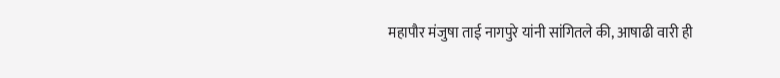महापौर मंजुषा ताई नागपुरे यांनी सांगितले की, आषाढी वारी ही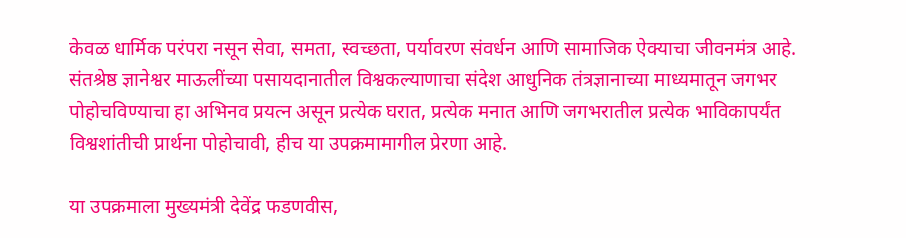केवळ धार्मिक परंपरा नसून सेवा, समता, स्वच्छता, पर्यावरण संवर्धन आणि सामाजिक ऐक्याचा जीवनमंत्र आहे. संतश्रेष्ठ ज्ञानेश्वर माऊलींच्या पसायदानातील विश्वकल्याणाचा संदेश आधुनिक तंत्रज्ञानाच्या माध्यमातून जगभर पोहोचविण्याचा हा अभिनव प्रयत्न असून प्रत्येक घरात, प्रत्येक मनात आणि जगभरातील प्रत्येक भाविकापर्यंत विश्वशांतीची प्रार्थना पोहोचावी, हीच या उपक्रमामागील प्रेरणा आहे.

या उपक्रमाला मुख्यमंत्री देवेंद्र फडणवीस,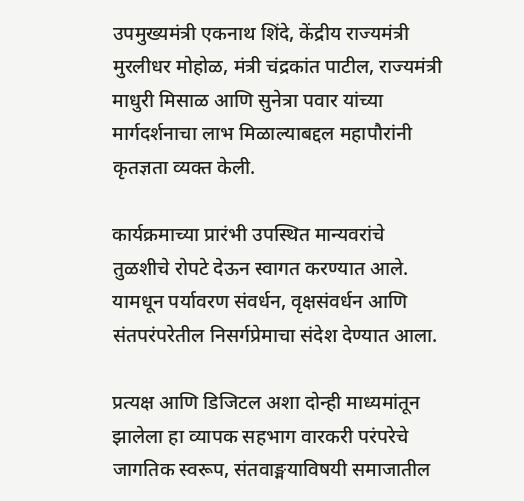उपमुख्यमंत्री एकनाथ शिंदे, केंद्रीय राज्यमंत्री मुरलीधर मोहोळ, मंत्री चंद्रकांत पाटील, राज्यमंत्री माधुरी मिसाळ आणि सुनेत्रा पवार यांच्या मार्गदर्शनाचा लाभ मिळाल्याबद्दल महापौरांनी कृतज्ञता व्यक्त केली.

कार्यक्रमाच्या प्रारंभी उपस्थित मान्यवरांचे तुळशीचे रोपटे देऊन स्वागत करण्यात आले. यामधून पर्यावरण संवर्धन, वृक्षसंवर्धन आणि संतपरंपरेतील निसर्गप्रेमाचा संदेश देण्यात आला.

प्रत्यक्ष आणि डिजिटल अशा दोन्ही माध्यमांतून झालेला हा व्यापक सहभाग वारकरी परंपरेचे जागतिक स्वरूप, संतवाङ्मयाविषयी समाजातील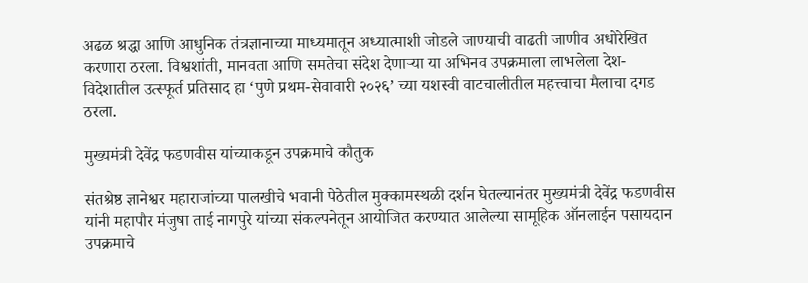अढळ श्रद्धा आणि आधुनिक तंत्रज्ञानाच्या माध्यमातून अध्यात्माशी जोडले जाण्याची वाढती जाणीव अधोरेखित करणारा ठरला. विश्वशांती, मानवता आणि समतेचा संदेश देणाऱ्या या अभिनव उपक्रमाला लाभलेला देश-विदेशातील उत्स्फूर्त प्रतिसाद हा ‘पुणे प्रथम-सेवावारी २०२६’ च्या यशस्वी वाटचालीतील महत्त्वाचा मैलाचा दगड ठरला.

मुख्यमंत्री देवेंद्र फडणवीस यांच्याकडून उपक्रमाचे कौतुक

संतश्रेष्ठ ज्ञानेश्वर महाराजांच्या पालखीचे भवानी पेठेतील मुक्कामस्थळी दर्शन घेतल्यानंतर मुख्यमंत्री देवेंद्र फडणवीस यांनी महापौर मंजुषा ताई नागपुरे यांच्या संकल्पनेतून आयोजित करण्यात आलेल्या सामूहिक ऑनलाईन पसायदान उपक्रमाचे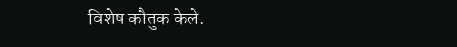विशेष कौतुक केले.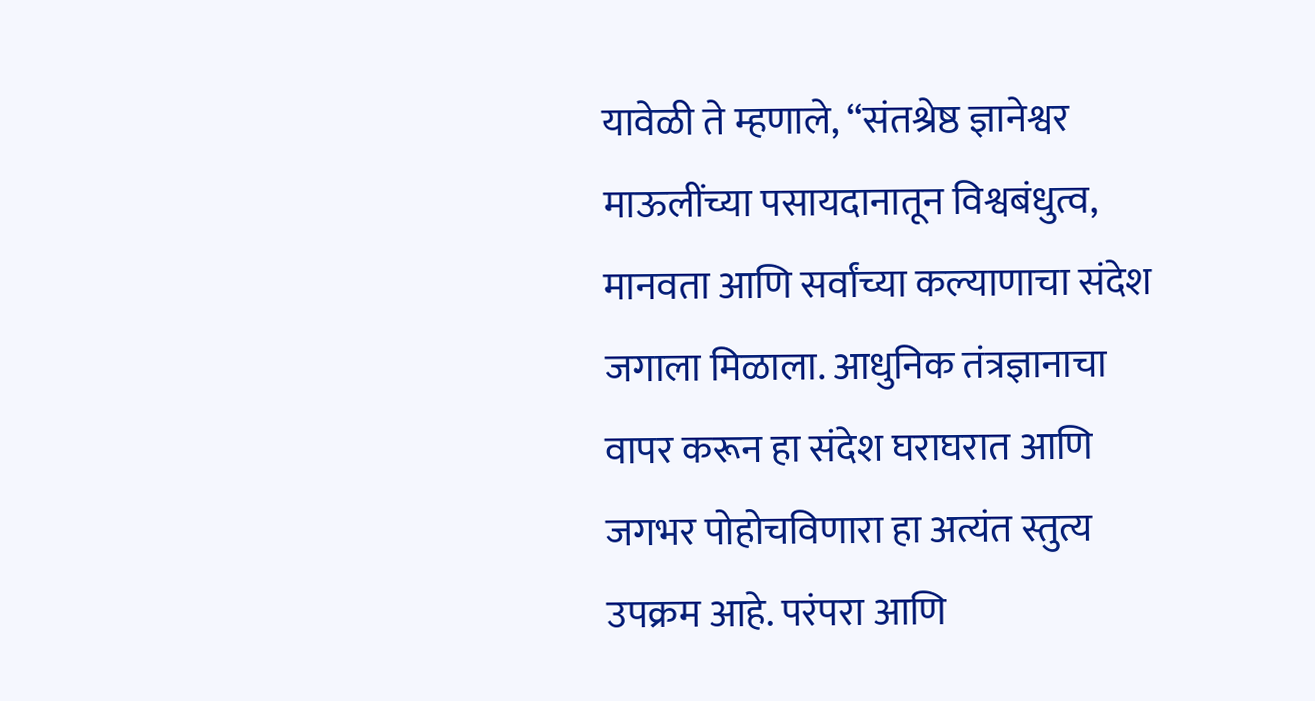यावेळी ते म्हणाले, “संतश्रेष्ठ ज्ञानेश्वर माऊलींच्या पसायदानातून विश्वबंधुत्व, मानवता आणि सर्वांच्या कल्याणाचा संदेश जगाला मिळाला. आधुनिक तंत्रज्ञानाचा वापर करून हा संदेश घराघरात आणि जगभर पोहोचविणारा हा अत्यंत स्तुत्य उपक्रम आहे. परंपरा आणि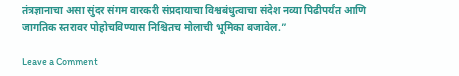तंत्रज्ञानाचा असा सुंदर संगम वारकरी संप्रदायाचा विश्वबंधुत्वाचा संदेश नव्या पिढीपर्यंत आणि जागतिक स्तरावर पोहोचविण्यास निश्चितच मोलाची भूमिका बजावेल.”

Leave a Comment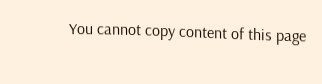You cannot copy content of this page